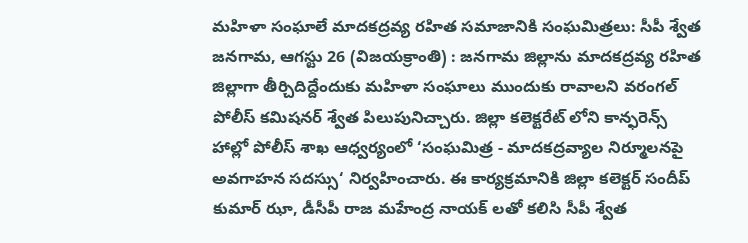మహిళా సంఘాలే మాదకద్రవ్య రహిత సమాజానికి సంఘమిత్రలు: సీపీ శ్వేత
జనగామ, ఆగస్టు 26 (విజయక్రాంతి) : జనగామ జిల్లాను మాదకద్రవ్య రహిత జిల్లాగా తీర్చిదిద్దేందుకు మహిళా సంఘాలు ముందుకు రావాలని వరంగల్ పోలీస్ కమిషనర్ శ్వేత పిలుపునిచ్చారు. జిల్లా కలెక్టరేట్ లోని కాన్ఫరెన్స్ హాల్లో పోలీస్ శాఖ ఆధ్వర్యంలో ‘సంఘమిత్ర - మాదకద్రవ్యాల నిర్మూలనపై అవగాహన సదస్సు‘ నిర్వహించారు. ఈ కార్యక్రమానికి జిల్లా కలెక్టర్ సందీప్ కుమార్ ఝా, డీసీపీ రాజ మహేంద్ర నాయక్ లతో కలిసి సీపీ శ్వేత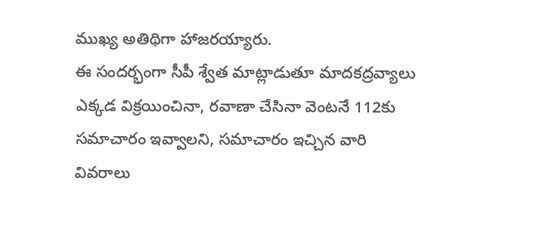ముఖ్య అతిథిగా హాజరయ్యారు.
ఈ సందర్భంగా సీపీ శ్వేత మాట్లాడుతూ మాదకద్రవ్యాలు ఎక్కడ విక్రయించినా, రవాణా చేసినా వెంటనే 112కు సమాచారం ఇవ్వాలని, సమాచారం ఇచ్చిన వారి వివరాలు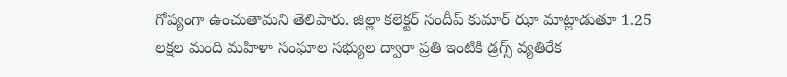గోప్యంగా ఉంచుతామని తెలిపారు. జిల్లా కలెక్టర్ సందీప్ కుమార్ ఝా మాట్లాడుతూ 1.25 లక్షల మంది మహిళా సంఘాల సభ్యుల ద్వారా ప్రతి ఇంటికి డ్రగ్స్ వ్యతిరేక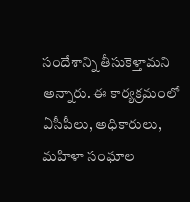సందేశాన్ని తీసుకెళ్తామని అన్నారు. ఈ కార్యక్రమంలో ఏసీపీలు, అధికారులు, మహిళా సంఘాల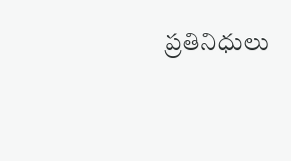ప్రతినిధులు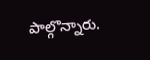పాల్గొన్నారు.